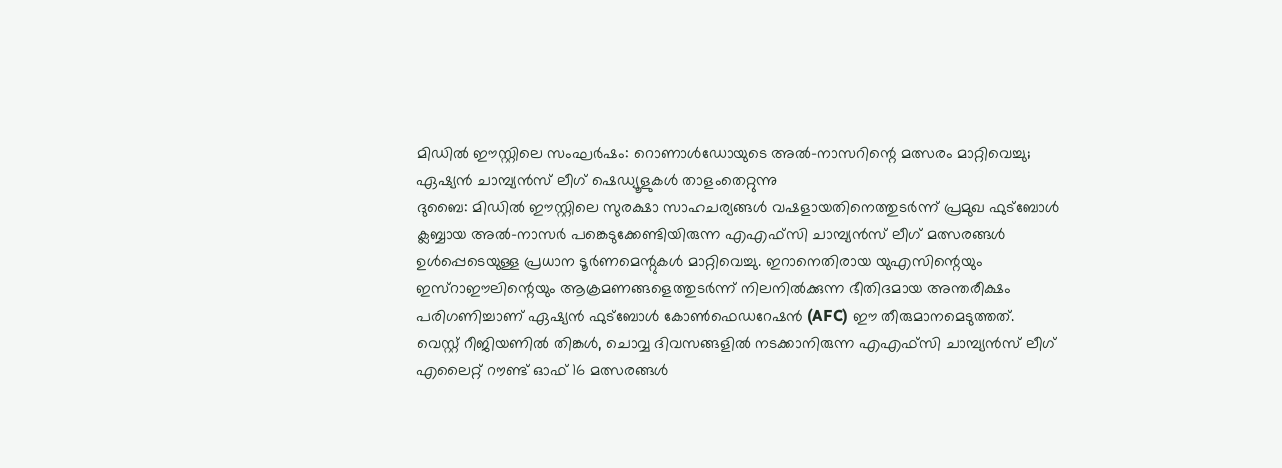മിഡിൽ ഈസ്റ്റിലെ സംഘർഷം: റൊണാൾഡോയുടെ അൽ-നാസറിന്റെ മത്സരം മാറ്റിവെച്ചു; ഏഷ്യൻ ചാമ്പ്യൻസ് ലീഗ് ഷെഡ്യൂളുകൾ താളംതെറ്റുന്നു
ദുബൈ: മിഡിൽ ഈസ്റ്റിലെ സുരക്ഷാ സാഹചര്യങ്ങൾ വഷളായതിനെത്തുടർന്ന് പ്രമുഖ ഫുട്ബോൾ ക്ലബ്ബായ അൽ-നാസർ പങ്കെടുക്കേണ്ടിയിരുന്ന എഎഫ്സി ചാമ്പ്യൻസ് ലീഗ് മത്സരങ്ങൾ ഉൾപ്പെടെയുള്ള പ്രധാന ടൂർണമെന്റുകൾ മാറ്റിവെച്ചു. ഇറാനെതിരായ യുഎസിന്റെയും ഇസ്റാഈലിന്റെയും ആക്രമണങ്ങളെത്തുടർന്ന് നിലനിൽക്കുന്ന ഭീതിദമായ അന്തരീക്ഷം പരിഗണിച്ചാണ് ഏഷ്യൻ ഫുട്ബോൾ കോൺഫെഡറേഷൻ (AFC) ഈ തീരുമാനമെടുത്തത്.
വെസ്റ്റ് റീജിയണിൽ തിങ്കൾ, ചൊവ്വ ദിവസങ്ങളിൽ നടക്കാനിരുന്ന എഎഫ്സി ചാമ്പ്യൻസ് ലീഗ് എലൈറ്റ് റൗണ്ട് ഓഫ് 16 മത്സരങ്ങൾ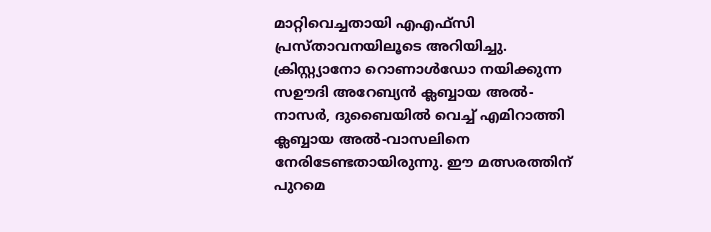മാറ്റിവെച്ചതായി എഎഫ്സി പ്രസ്താവനയിലൂടെ അറിയിച്ചു. ക്രിസ്റ്റ്യാനോ റൊണാൾഡോ നയിക്കുന്ന സഊദി അറേബ്യൻ ക്ലബ്ബായ അൽ-നാസർ, ദുബൈയിൽ വെച്ച് എമിറാത്തി ക്ലബ്ബായ അൽ-വാസലിനെ നേരിടേണ്ടതായിരുന്നു. ഈ മത്സരത്തിന് പുറമെ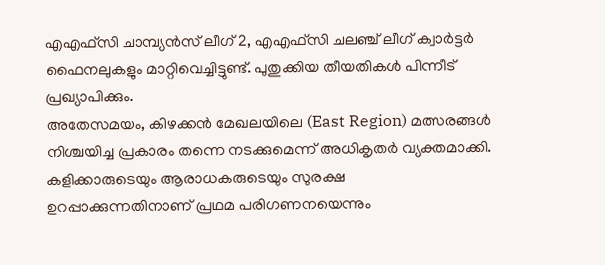എഎഫ്സി ചാമ്പ്യൻസ് ലീഗ് 2, എഎഫ്സി ചലഞ്ച് ലീഗ് ക്വാർട്ടർ ഫൈനലുകളും മാറ്റിവെച്ചിട്ടുണ്ട്. പുതുക്കിയ തീയതികൾ പിന്നീട് പ്രഖ്യാപിക്കും.
അതേസമയം, കിഴക്കൻ മേഖലയിലെ (East Region) മത്സരങ്ങൾ നിശ്ചയിച്ച പ്രകാരം തന്നെ നടക്കുമെന്ന് അധികൃതർ വ്യക്തമാക്കി. കളിക്കാരുടെയും ആരാധകരുടെയും സുരക്ഷ ഉറപ്പാക്കുന്നതിനാണ് പ്രഥമ പരിഗണനയെന്നും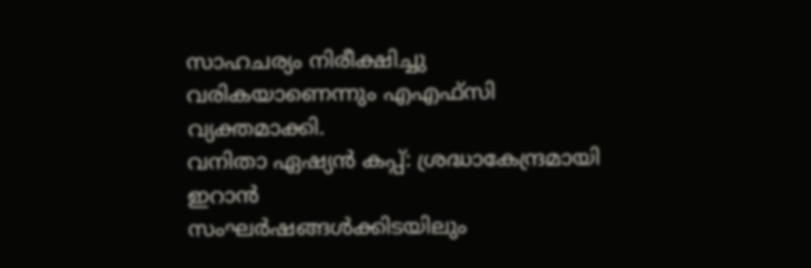സാഹചര്യം നിരീക്ഷിച്ചു വരികയാണെന്നും എഎഫ്സി വ്യക്തമാക്കി.
വനിതാ ഏഷ്യൻ കപ്പ്: ശ്രദ്ധാകേന്ദ്രമായി ഇറാൻ
സംഘർഷങ്ങൾക്കിടയിലും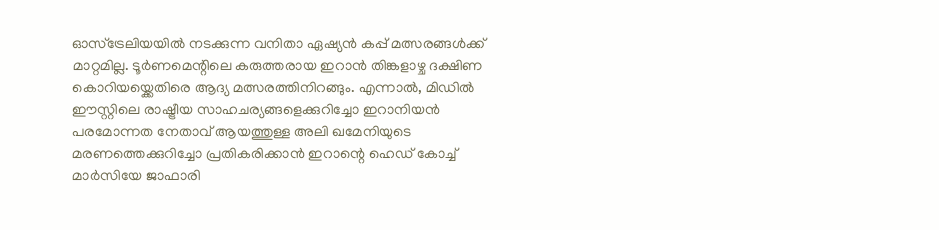ഓസ്ട്രേലിയയിൽ നടക്കുന്ന വനിതാ ഏഷ്യൻ കപ്പ് മത്സരങ്ങൾക്ക് മാറ്റമില്ല. ടൂർണമെന്റിലെ കരുത്തരായ ഇറാൻ തിങ്കളാഴ്ച ദക്ഷിണ കൊറിയയ്ക്കെതിരെ ആദ്യ മത്സരത്തിനിറങ്ങും. എന്നാൽ, മിഡിൽ ഈസ്റ്റിലെ രാഷ്ട്രീയ സാഹചര്യങ്ങളെക്കുറിച്ചോ ഇറാനിയൻ പരമോന്നത നേതാവ് ആയത്തുള്ള അലി ഖമേനിയുടെ മരണത്തെക്കുറിച്ചോ പ്രതികരിക്കാൻ ഇറാന്റെ ഹെഡ് കോച്ച് മാർസിയേ ജാഫാരി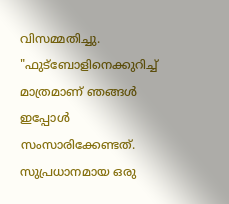വിസമ്മതിച്ചു.
"ഫുട്ബോളിനെക്കുറിച്ച് മാത്രമാണ് ഞങ്ങൾ ഇപ്പോൾ സംസാരിക്കേണ്ടത്. സുപ്രധാനമായ ഒരു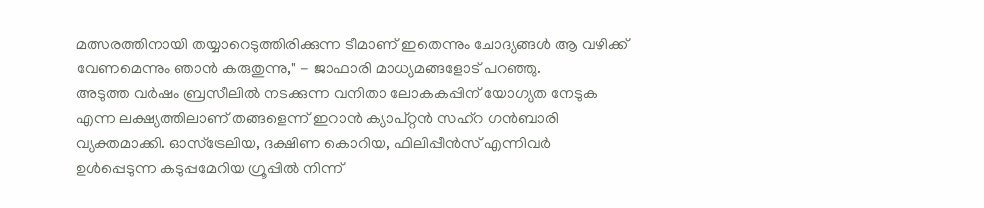മത്സരത്തിനായി തയ്യാറെടുത്തിരിക്കുന്ന ടീമാണ് ഇതെന്നും ചോദ്യങ്ങൾ ആ വഴിക്ക് വേണമെന്നും ഞാൻ കരുതുന്നു," - ജാഫാരി മാധ്യമങ്ങളോട് പറഞ്ഞു.
അടുത്ത വർഷം ബ്രസീലിൽ നടക്കുന്ന വനിതാ ലോകകപ്പിന് യോഗ്യത നേടുക എന്ന ലക്ഷ്യത്തിലാണ് തങ്ങളെന്ന് ഇറാൻ ക്യാപ്റ്റൻ സഹ്റ ഗൻബാരി വ്യക്തമാക്കി. ഓസ്ട്രേലിയ, ദക്ഷിണ കൊറിയ, ഫിലിപ്പീൻസ് എന്നിവർ ഉൾപ്പെടുന്ന കടുപ്പമേറിയ ഗ്രൂപ്പിൽ നിന്ന്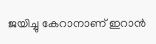ജയിച്ചു കേറാനാണ് ഇറാൻ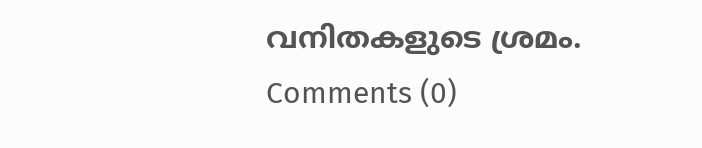വനിതകളുടെ ശ്രമം.
Comments (0)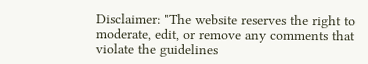Disclaimer: "The website reserves the right to moderate, edit, or remove any comments that violate the guidelines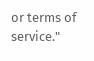or terms of service."